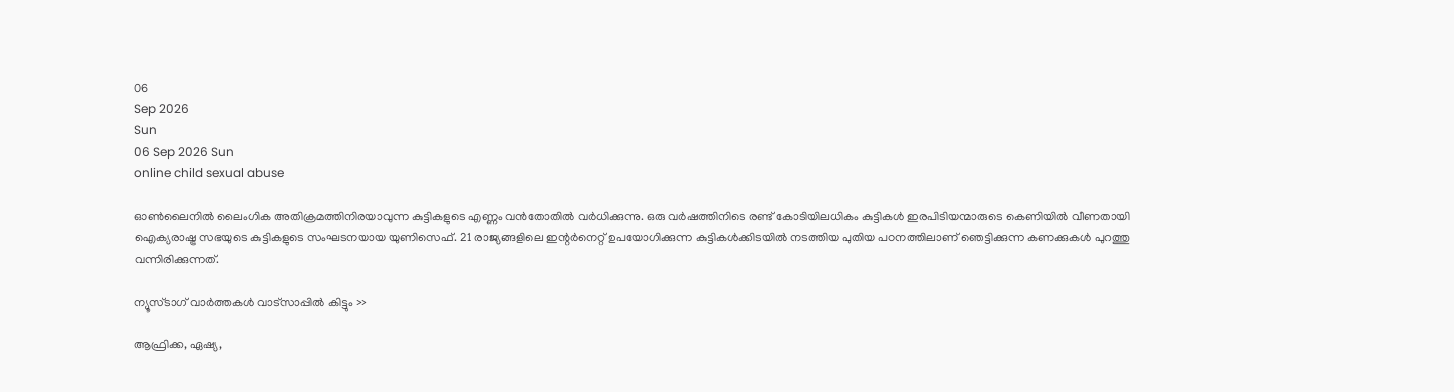06
Sep 2026
Sun
06 Sep 2026 Sun
online child sexual abuse

ഓണ്‍ലൈനില്‍ ലൈംഗിക അതിക്രമത്തിനിരയാവുന്ന കുട്ടികളുടെ എണ്ണം വന്‍തോതില്‍ വര്‍ധിക്കുന്നു. ഒരു വര്‍ഷത്തിനിടെ രണ്ട് കോടിയിലധികം കുട്ടികള്‍ ഇരപിടിയന്മാരുടെ കെണിയില്‍ വീണതായി ഐക്യരാഷ്ട്ര സഭയുടെ കുട്ടികളുടെ സംഘടനയായ യുണിസെഫ്. 21 രാജ്യങ്ങളിലെ ഇന്റര്‍നെറ്റ് ഉപയോഗിക്കുന്ന കുട്ടികള്‍ക്കിടയില്‍ നടത്തിയ പുതിയ പഠനത്തിലാണ് ഞെട്ടിക്കുന്ന കണക്കുകള്‍ പുറത്തു വന്നിരിക്കുന്നത്.

ന്യൂസ്ടാഗ് വാര്‍ത്തകള്‍ വാട്‌സാപ്പില്‍ കിട്ടും >>

ആഫ്രിക്ക, ഏഷ്യ,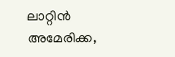ലാറ്റിന്‍ അമേരിക്ക,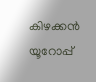കിഴക്കന്‍ യൂറോപ്പ്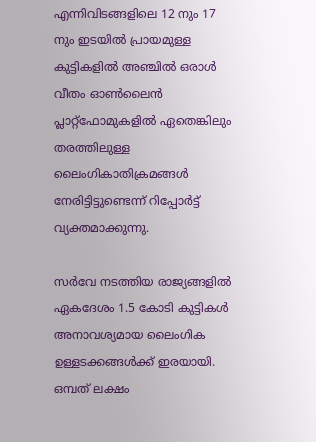എന്നിവിടങ്ങളിലെ 12 നും 17 നും ഇടയില്‍ പ്രായമുള്ള കുട്ടികളില്‍ അഞ്ചില്‍ ഒരാള്‍ വീതം ഓണ്‍ലൈന്‍ പ്ലാറ്റ്‌ഫോമുകളില്‍ ഏതെങ്കിലും തരത്തിലുള്ള ലൈംഗികാതിക്രമങ്ങള്‍ നേരിട്ടിട്ടുണ്ടെന്ന് റിപ്പോര്‍ട്ട് വ്യക്തമാക്കുന്നു.

സര്‍വേ നടത്തിയ രാജ്യങ്ങളില്‍ ഏകദേശം 1.5 കോടി കുട്ടികള്‍ അനാവശ്യമായ ലൈംഗിക ഉള്ളടക്കങ്ങള്‍ക്ക് ഇരയായി. ഒമ്പത് ലക്ഷം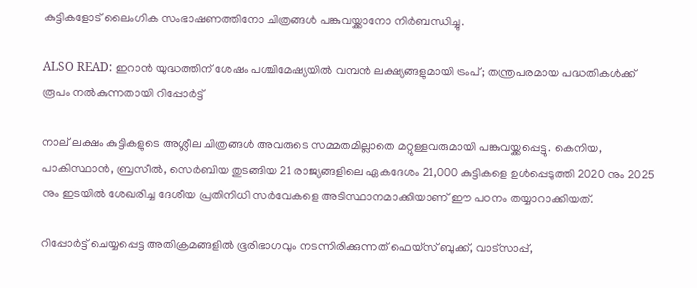കുട്ടികളോട് ലൈംഗിക സംഭാഷണത്തിനോ ചിത്രങ്ങള്‍ പങ്കുവയ്ക്കാനോ നിര്‍ബന്ധിച്ചു.

ALSO READ: ഇറാന്‍ യുദ്ധത്തിന് ശേഷം പശ്ചിമേഷ്യയില്‍ വമ്പന്‍ ലക്ഷ്യങ്ങളുമായി ട്രംപ്; തന്ത്രപരമായ പദ്ധതികള്‍ക്ക് രൂപം നല്‍കുന്നതായി റിപ്പോര്‍ട്ട്

നാല് ലക്ഷം കുട്ടികളുടെ അശ്ലീല ചിത്രങ്ങള്‍ അവരുടെ സമ്മതമില്ലാതെ മറ്റുള്ളവരുമായി പങ്കുവയ്ക്കപ്പെട്ടു. കെനിയ, പാകിസ്ഥാന്‍, ബ്രസീല്‍, സെര്‍ബിയ തുടങ്ങിയ 21 രാജ്യങ്ങളിലെ ഏകദേശം 21,000 കുട്ടികളെ ഉള്‍പ്പെടുത്തി 2020 നും 2025 നും ഇടയില്‍ ശേഖരിച്ച ദേശീയ പ്രതിനിധി സര്‍വേകളെ അടിസ്ഥാനമാക്കിയാണ് ഈ പഠനം തയ്യാറാക്കിയത്.

റിപ്പോര്‍ട്ട് ചെയ്യപ്പെട്ട അതിക്രമങ്ങളില്‍ ഭൂരിഭാഗവും നടന്നിരിക്കുന്നത് ഫെയ്സ് ബുക്ക്, വാട്സാപ്പ്,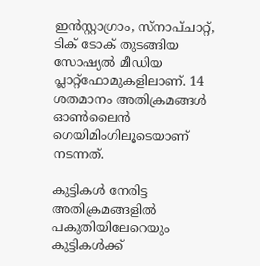ഇന്‍സ്റ്റാഗ്രാം, സ്നാപ്ചാറ്റ്, ടിക് ടോക് തുടങ്ങിയ സോഷ്യല്‍ മീഡിയ പ്ലാറ്റ്‌ഫോമുകളിലാണ്. 14 ശതമാനം അതിക്രമങ്ങള്‍ ഓണ്‍ലൈന്‍ ഗെയിമിംഗിലൂടെയാണ് നടന്നത്.

കുട്ടികള്‍ നേരിട്ട അതിക്രമങ്ങളില്‍ പകുതിയിലേറെയും കുട്ടികള്‍ക്ക്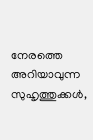നേരത്തെ അറിയാവുന്ന സുഹൃത്തുക്കള്‍,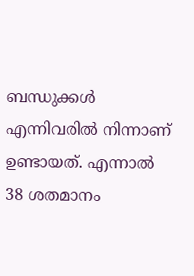ബന്ധുക്കള്‍ എന്നിവരില്‍ നിന്നാണ് ഉണ്ടായത്. എന്നാല്‍ 38 ശതമാനം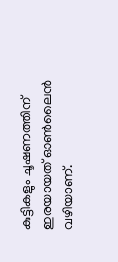കുട്ടികളും ചൂഷണത്തിന് ഇരയായത് ഓണ്‍ലൈന്‍ വഴിയാണ്.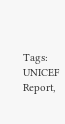Tags: UNICEF Report,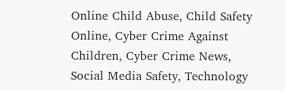Online Child Abuse, Child Safety Online, Cyber Crime Against Children, Cyber Crime News, Social Media Safety, Technology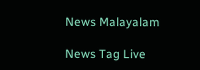News Malayalam

News Tag Live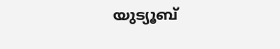യുട്യൂബ്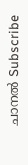ചാനല്‍ Subscribe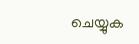ചെയ്യുക